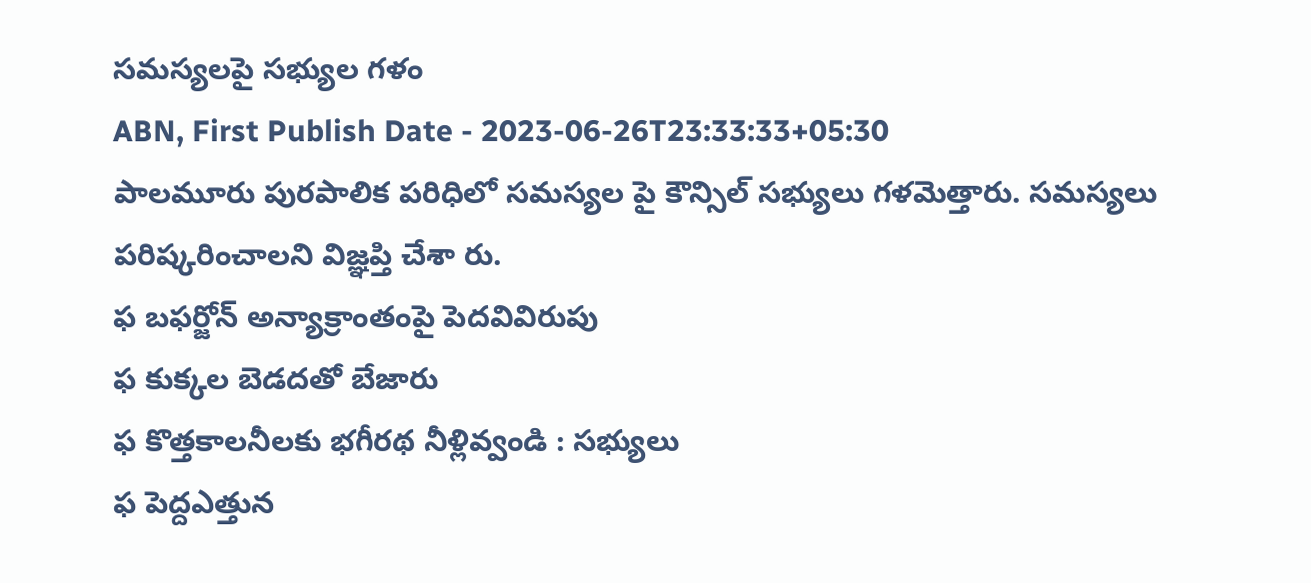సమస్యలపై సభ్యుల గళం
ABN, First Publish Date - 2023-06-26T23:33:33+05:30
పాలమూరు పురపాలిక పరిధిలో సమస్యల పై కౌన్సిల్ సభ్యులు గళమెత్తారు. సమస్యలు పరిష్కరించాలని విజ్ఞప్తి చేశా రు.
ఫ బఫర్జోన్ అన్యాక్రాంతంపై పెదవివిరుపు
ఫ కుక్కల బెడదతో బేజారు
ఫ కొత్తకాలనీలకు భగీరథ నీళ్లివ్వండి : సభ్యులు
ఫ పెద్దఎత్తున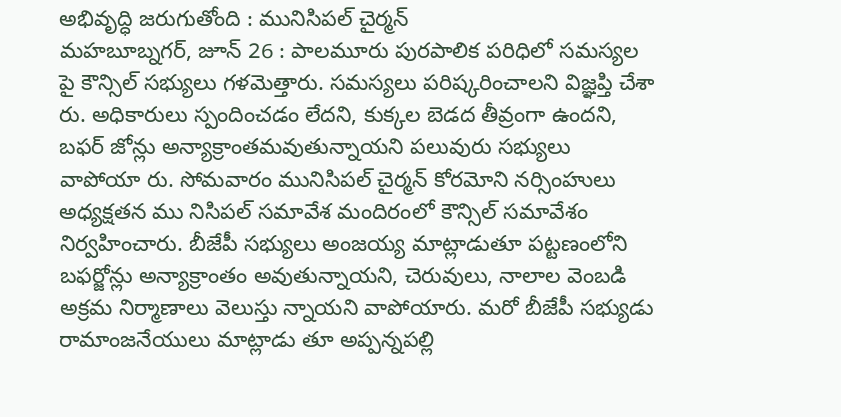అభివృద్ధి జరుగుతోంది : మునిసిపల్ చైర్మన్
మహబూబ్నగర్, జూన్ 26 : పాలమూరు పురపాలిక పరిధిలో సమస్యల పై కౌన్సిల్ సభ్యులు గళమెత్తారు. సమస్యలు పరిష్కరించాలని విజ్ఞప్తి చేశా రు. అధికారులు స్పందించడం లేదని, కుక్కల బెడద తీవ్రంగా ఉందని, బఫర్ జోన్లు అన్యాక్రాంతమవుతున్నాయని పలువురు సభ్యులు వాపోయా రు. సోమవారం మునిసిపల్ చైర్మన్ కోరమోని నర్సింహులు అధ్యక్షతన ము నిసిపల్ సమావేశ మందిరంలో కౌన్సిల్ సమావేశం నిర్వహించారు. బీజేపీ సభ్యులు అంజయ్య మాట్లాడుతూ పట్టణంలోని బఫర్జోన్లు అన్యాక్రాంతం అవుతున్నాయని, చెరువులు, నాలాల వెంబడి అక్రమ నిర్మాణాలు వెలుస్తు న్నాయని వాపోయారు. మరో బీజేపీ సభ్యుడు రామాంజనేయులు మాట్లాడు తూ అప్పన్నపల్లి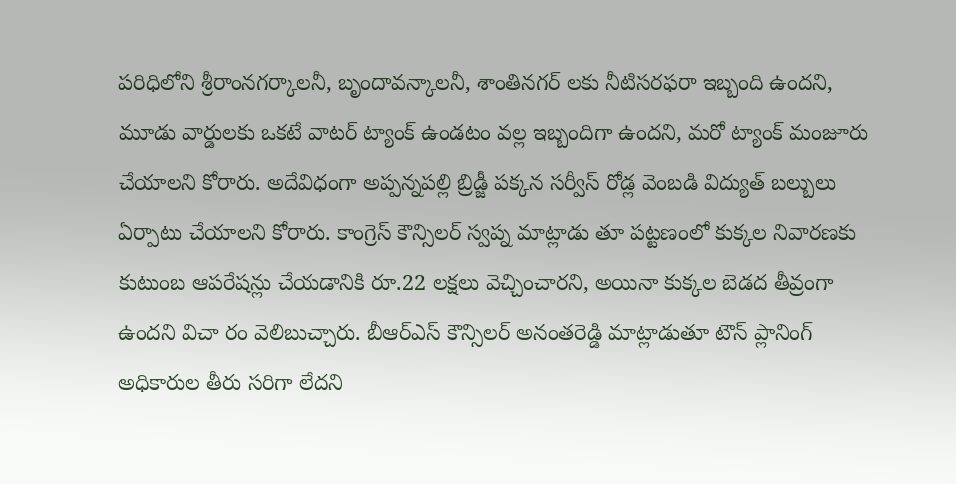పరిధిలోని శ్రీరాంనగర్కాలనీ, బృందావన్కాలనీ, శాంతినగర్ లకు నీటిసరఫరా ఇబ్బంది ఉందని, మూడు వార్డులకు ఒకటే వాటర్ ట్యాంక్ ఉండటం వల్ల ఇబ్బందిగా ఉందని, మరో ట్యాంక్ మంజూరు చేయాలని కోరారు. అదేవిధంగా అప్పన్నపల్లి బ్రిడ్జీ పక్కన సర్వీస్ రోడ్ల వెంబడి విద్యుత్ బల్బులు ఏర్పాటు చేయాలని కోరారు. కాంగ్రెస్ కౌన్సిలర్ స్వప్న మాట్లాడు తూ పట్టణంలో కుక్కల నివారణకు కుటుంబ ఆపరేషన్లు చేయడానికి రూ.22 లక్షలు వెచ్చించారని, అయినా కుక్కల బెడద తీవ్రంగా ఉందని విచా రం వెలిబుచ్చారు. బీఆర్ఎస్ కౌన్సిలర్ అనంతరెడ్డి మాట్లాడుతూ టౌన్ ప్లానింగ్ అధికారుల తీరు సరిగా లేదని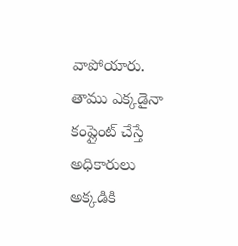వాపోయారు. తాము ఎక్కడైనా కంప్లైంట్ చేస్తే అధికారులు అక్కడికి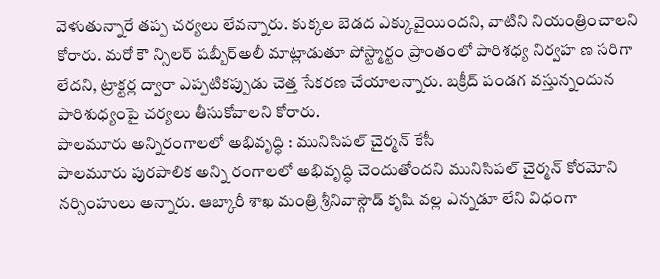వెళుతున్నారే తప్ప చర్యలు లేవన్నారు. కుక్కల బెడద ఎక్కువైయిందని, వాటిని నియంత్రించాలని కోరారు. మరో కౌ న్సిలర్ షబ్బీర్అలీ మాట్లాడుతూ పోస్ట్మార్టం ప్రాంతంలో పారిశధ్య నిర్వహ ణ సరిగా లేదని, ట్రాక్టర్ల ద్వారా ఎప్పటికప్పుడు చెత్త సేకరణ చేయాలన్నారు. బక్రీద్ పండగ వస్తున్నందున పారిశుధ్యంపై చర్యలు తీసుకోవాలని కోరారు.
పాలమూరు అన్నిరంగాలలో అభివృద్ధి : మునిసిపల్ చైర్మన్ కేసీ
పాలమూరు పురపాలిక అన్ని రంగాలలో అభివృద్ధి చెందుతోందని మునిసిపల్ చైర్మన్ కోరమోని నర్సింహులు అన్నారు. ఆబ్కారీ శాఖ మంత్రి శ్రీనివాస్గౌడ్ కృషి వల్ల ఎన్నడూ లేని విధంగా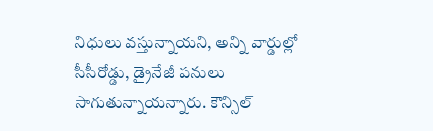నిధులు వస్తున్నాయని, అన్ని వార్డుల్లో సీసీరోడ్డు, డ్రైనేజీ పనులు సాగుతున్నాయన్నారు. కౌన్సిల్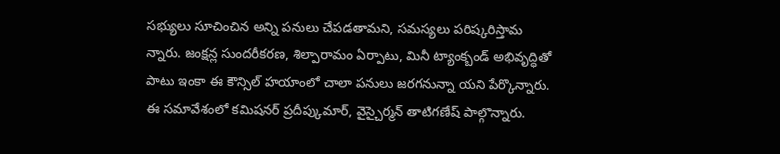సభ్యులు సూచించిన అన్ని పనులు చేపడతామని, సమస్యలు పరిష్కరిస్తామ న్నారు. జంక్షన్ల సుందరీకరణ, శిల్పారామం ఏర్పాటు, మినీ ట్యాంక్బండ్ అభివృద్ధితో పాటు ఇంకా ఈ కౌన్సిల్ హయాంలో చాలా పనులు జరగనున్నా యని పేర్కొన్నారు. ఈ సమావేశంలో కమిషనర్ ప్రదీప్కుమార్, వైస్చైర్మన్ తాటిగణేష్ పాల్గొన్నారు.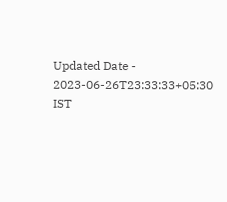Updated Date - 2023-06-26T23:33:33+05:30 IST